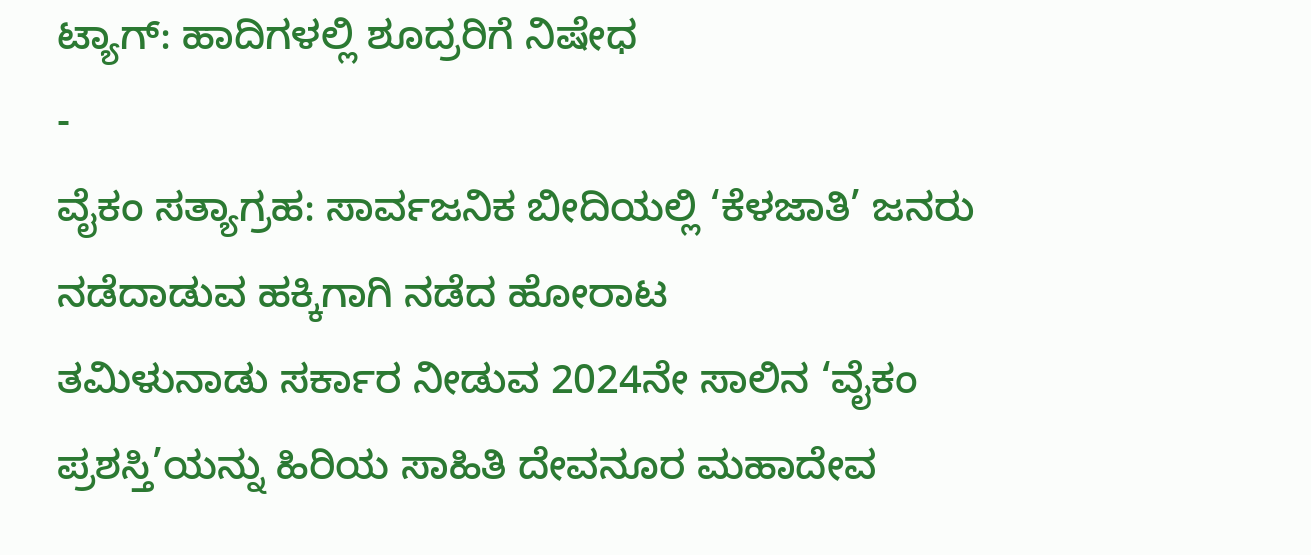ಟ್ಯಾಗ್: ಹಾದಿಗಳಲ್ಲಿ ಶೂದ್ರರಿಗೆ ನಿಷೇಧ
-
ವೈಕಂ ಸತ್ಯಾಗ್ರಹ: ಸಾರ್ವಜನಿಕ ಬೀದಿಯಲ್ಲಿ ‘ಕೆಳಜಾತಿ’ ಜನರು ನಡೆದಾಡುವ ಹಕ್ಕಿಗಾಗಿ ನಡೆದ ಹೋರಾಟ
ತಮಿಳುನಾಡು ಸರ್ಕಾರ ನೀಡುವ 2024ನೇ ಸಾಲಿನ ‘ವೈಕಂ ಪ್ರಶಸ್ತಿ’ಯನ್ನು ಹಿರಿಯ ಸಾಹಿತಿ ದೇವನೂರ ಮಹಾದೇವ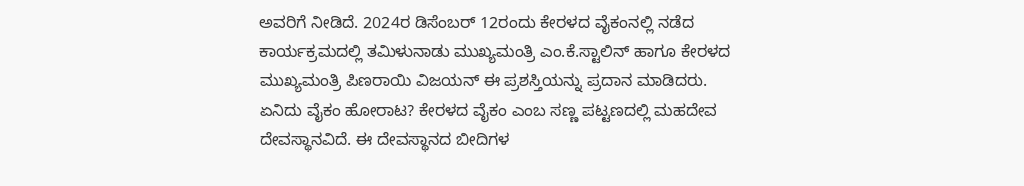ಅವರಿಗೆ ನೀಡಿದೆ. 2024ರ ಡಿಸೆಂಬರ್ 12ರಂದು ಕೇರಳದ ವೈಕಂನಲ್ಲಿ ನಡೆದ ಕಾರ್ಯಕ್ರಮದಲ್ಲಿ ತಮಿಳುನಾಡು ಮುಖ್ಯಮಂತ್ರಿ ಎಂ.ಕೆ.ಸ್ಟಾಲಿನ್ ಹಾಗೂ ಕೇರಳದ ಮುಖ್ಯಮಂತ್ರಿ ಪಿಣರಾಯಿ ವಿಜಯನ್ ಈ ಪ್ರಶಸ್ತಿಯನ್ನು ಪ್ರದಾನ ಮಾಡಿದರು. ಏನಿದು ವೈಕಂ ಹೋರಾಟ? ಕೇರಳದ ವೈಕಂ ಎಂಬ ಸಣ್ಣ ಪಟ್ಟಣದಲ್ಲಿ ಮಹದೇವ ದೇವಸ್ಥಾನವಿದೆ. ಈ ದೇವಸ್ಥಾನದ ಬೀದಿಗಳ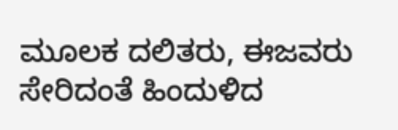ಮೂಲಕ ದಲಿತರು, ಈಜವರು ಸೇರಿದಂತೆ ಹಿಂದುಳಿದ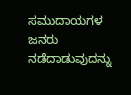ಸಮುದಾಯಗಳ ಜನರು ನಡೆದಾಡುವುದನ್ನು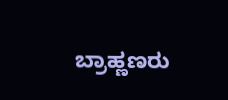ಬ್ರಾಹ್ಣಣರು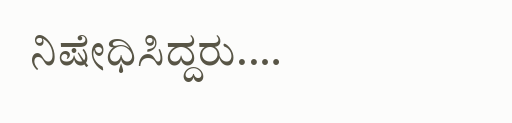ನಿಷೇಧಿಸಿದ್ದರು.…